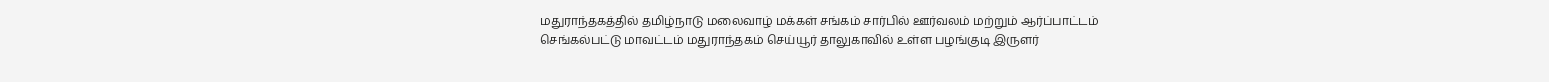மதுராந்தகத்தில் தமிழ்நாடு மலைவாழ் மக்கள் சங்கம் சார்பில் ஊர்வலம் மற்றும் ஆர்ப்பாட்டம்
செங்கல்பட்டு மாவட்டம் மதுராந்தகம் செய்யூர் தாலுகாவில் உள்ள பழங்குடி இருளர்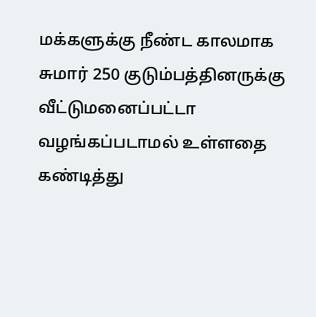மக்களுக்கு நீண்ட காலமாக சுமார் 250 குடும்பத்தினருக்கு வீட்டுமனைப்பட்டா வழங்கப்படாமல் உள்ளதை கண்டித்து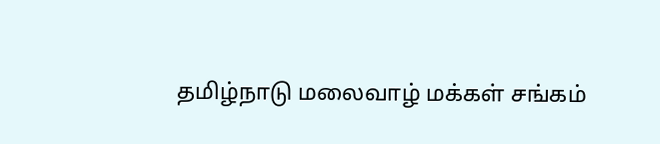தமிழ்நாடு மலைவாழ் மக்கள் சங்கம்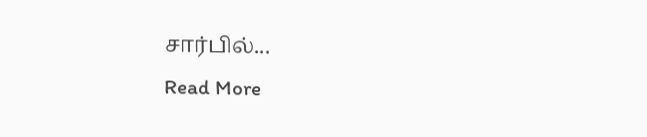சார்பில்...
Read More